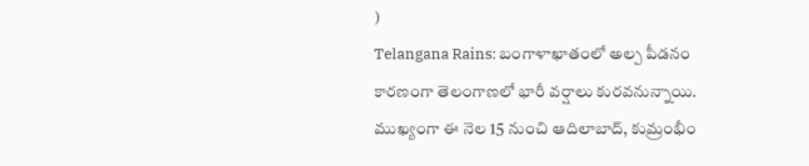)
Telangana Rains: బంగాళాఖాతంలో అల్ప పీడనం కారణంగా తెలంగాణలో భారీ వర్షాలు కురవనున్నాయి. ముఖ్యంగా ఈ నెల 15 నుంచి ఆదిలాబాద్, కుమ్రంభీం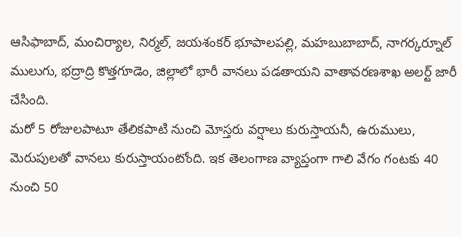ఆసిఫాబాద్, మంచిర్యాల, నిర్మల్, జయశంకర్ భూపాలపల్లి, మహబుబాబాద్, నాగర్కర్నూల్ ములుగు, భద్రాద్రి కొత్తగూడెం, జిల్లాలో భారీ వానలు పడతాయని వాతావరణశాఖ అలర్ట్ జారీ చేసింది.
మరో 5 రోజులపాటూ తేలికపాటి నుంచి మోస్తరు వర్షాలు కురుస్తాయనీ, ఉరుములు, మెరుపులతో వానలు కురుస్తాయంటోంది. ఇక తెలంగాణ వ్యాప్తంగా గాలి వేగం గంటకు 40 నుంచి 50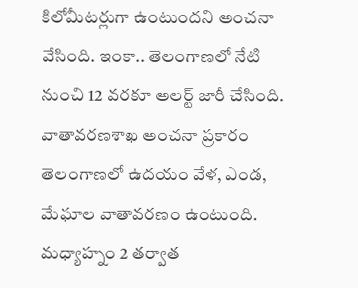కిలోమీటర్లుగా ఉంటుందని అంచనా వేసింది. ఇంకా.. తెలంగాణలో నేటి నుంచి 12 వరకూ అలర్ట్ జారీ చేసింది. వాతావరణశాఖ అంచనా ప్రకారం తెలంగాణలో ఉదయం వేళ, ఎండ, మేఘాల వాతావరణం ఉంటుంది. మధ్యాహ్నం 2 తర్వాత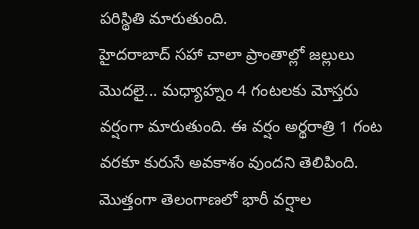పరిస్థితి మారుతుంది.
హైదరాబాద్ సహా చాలా ప్రాంతాల్లో జల్లులు మొదలై... మధ్యాహ్నం 4 గంటలకు మోస్తరు వర్షంగా మారుతుంది. ఈ వర్షం అర్థరాత్రి 1 గంట వరకూ కురుసే అవకాశం వుందని తెలిపింది. మొత్తంగా తెలంగాణలో భారీ వర్షాల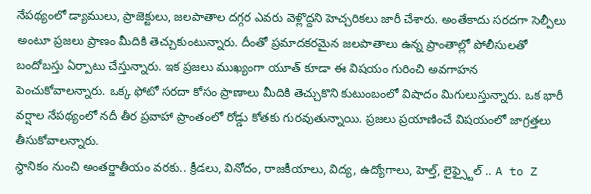నేపథ్యంలో డ్యాములు, ప్రాజెక్టులు, జలపాతాల దగ్గర ఎవరు వెళ్లొద్దని హెచ్చరికలు జారీ చేశారు. అంతేకాదు సరదగా సెల్పీలు అంటూ ప్రజలు ప్రాణం మీదికి తెచ్చుకుంటున్నారు. దీంతో ప్రమాదకరమైన జలపాతాలు ఉన్న ప్రాంతాల్లో పోలీసులతో బందోబస్తు ఏర్పాటు చేస్తున్నారు. ఇక ప్రజలు ముఖ్యంగా యూత్ కూడా ఈ విషయం గురించి అవగాహన పెంచుకోవాలన్నారు. ఒక్క ఫోటో సరదా కోసం ప్రాణాలు మీదికి తెచ్చుకొని కుటుంబంలో విషాదం మిగులుస్తున్నారు. ఒక భారీ వర్షాల నేపథ్యంలో నదీ తీర ప్రవాహా ప్రాంతంలో రోడ్డు కోతకు గురవుతున్నాయి. ప్రజలు ప్రయాణించే విషయంలో జాగ్రత్తలు తీసుకోవాలన్నారు.
స్థానికం నుంచి అంతర్జాతీయం వరకు.. క్రీడలు, వినోదం, రాజకీయాలు, విద్య, ఉద్యోగాలు, హెల్త్, లైఫ్స్టైల్ .. A to Z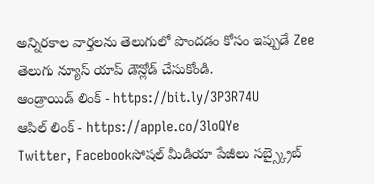అన్నిరకాల వార్తలను తెలుగులో పొందడం కోసం ఇప్పుడే Zee తెలుగు న్యూస్ యాప్ డౌన్లోడ్ చేసుకోండి.
ఆండ్రాయిడ్ లింక్ - https://bit.ly/3P3R74U
ఆపిల్ లింక్ - https://apple.co/3loQYe
Twitter, Facebookసోషల్ మీడియా పేజీలు సబ్స్క్రైబ్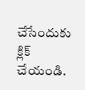చేసేందుకు క్లిక్ చేయండి.